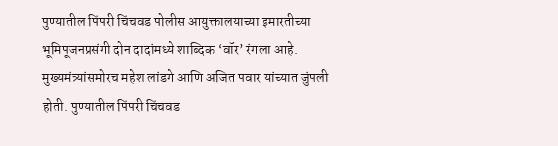पुण्यातील पिंपरी चिंचवड पोलीस आयुक्तालयाच्या इमारतीच्या भूमिपूजनप्रसंगी दोन दादांमध्ये शाब्दिक ‘वॉर’ रंगला आहे. मुख्यमंत्र्यांसमोरच महेश लांडगे आणि अजित पवार यांच्यात जुंपली होती. पुण्यातील पिंपरी चिंचवड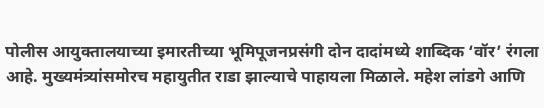पोलीस आयुक्तालयाच्या इमारतीच्या भूमिपूजनप्रसंगी दोन दादांमध्ये शाब्दिक ‘वॉर’ रंगला आहे. मुख्यमंत्र्यांसमोरच महायुतीत राडा झाल्याचे पाहायला मिळाले. महेश लांडगे आणि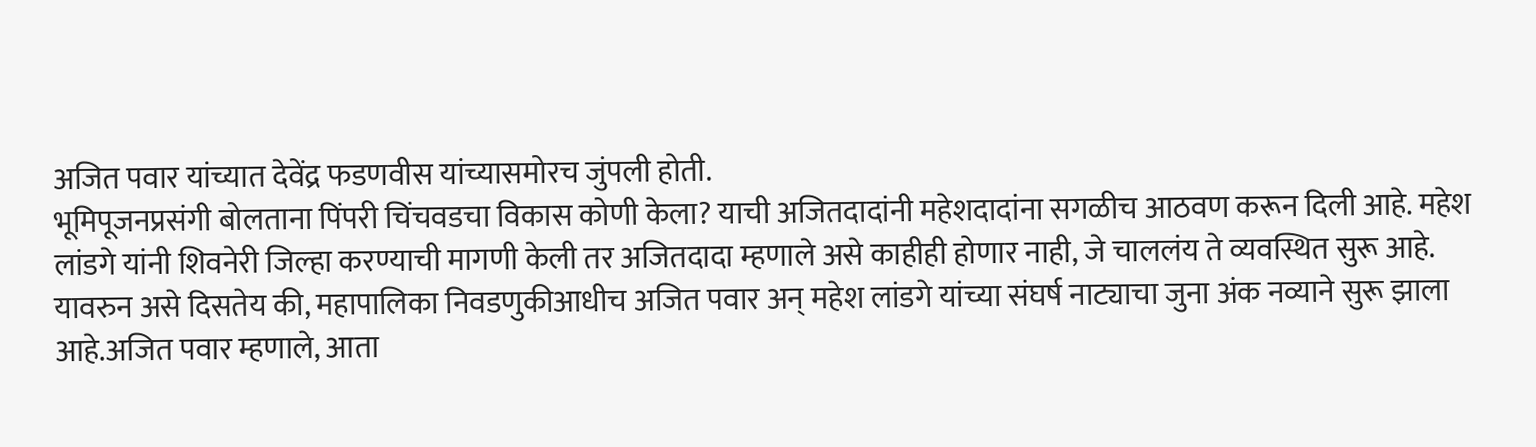अजित पवार यांच्यात देवेंद्र फडणवीस यांच्यासमोरच जुंपली होती.
भूमिपूजनप्रसंगी बोलताना पिंपरी चिंचवडचा विकास कोणी केला? याची अजितदादांनी महेशदादांना सगळीच आठवण करून दिली आहे. महेश लांडगे यांनी शिवनेरी जिल्हा करण्याची मागणी केली तर अजितदादा म्हणाले असे काहीही होणार नाही, जे चाललंय ते व्यवस्थित सुरू आहे. यावरुन असे दिसतेय की, महापालिका निवडणुकीआधीच अजित पवार अन् महेश लांडगे यांच्या संघर्ष नाट्याचा जुना अंक नव्याने सुरू झाला आहे.अजित पवार म्हणाले, आता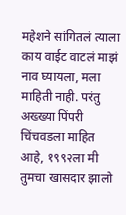महेशने सांगितलं त्याला काय वाईट वाटलं माझं नाव घ्यायला, मला माहिती नाही. परंतु अख्ख्या पिंपरी चिंचवडला माहित आहे, १९९२ला मी तुमचा खासदार झालो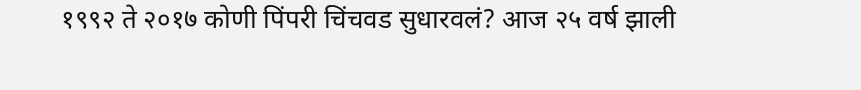१९९२ ते २०१७ कोणी पिंपरी चिंचवड सुधारवलं? आज २५ वर्ष झाली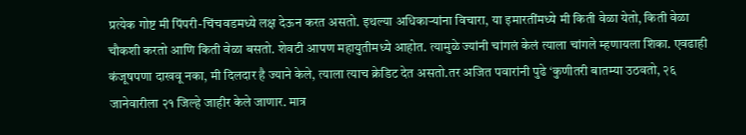प्रत्येक गोष्ट मी पिंपरी-चिंचवडमध्ये लक्ष देऊन करत असतो. इथल्या अधिकाऱ्यांना विचारा, या इमारतींमध्ये मी किती वेळा येतो, किती वेळा चौकशी करतो आणि किती वेळा बसतो. शेवटी आपण महायुतीमध्ये आहोत. त्यामुळे ज्यांनी चांगलं केलं त्याला चांगले म्हणायला शिका. एवढाही कंजूषपणा दाखवू नका, मी दिलदार है ज्याने केले, त्याला त्याच क्रेडिट देत असतो.तर अजित पवारांनी पुढे ‘कुणीतरी बातम्या उठवतो, २६ जानेवारीला २१ जिल्हे जाहीर केले जाणार. मात्र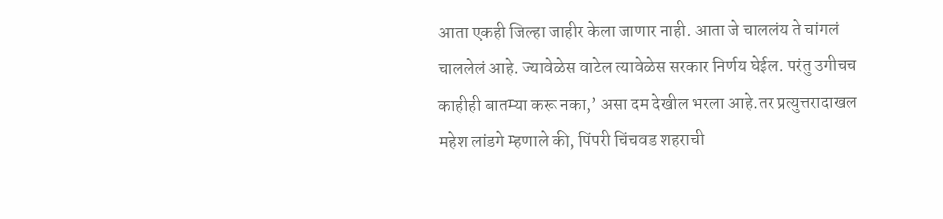आता एकही जिल्हा जाहीर केला जाणार नाही. आता जे चाललंय ते चांगलं चाललेलं आहे. ज्यावेळेस वाटेल त्यावेळेस सरकार निर्णय घेईल. परंतु उगीचच काहीही बातम्या करू नका,’ असा दम देखील भरला आहे.तर प्रत्युत्तरादाखल महेश लांडगे म्हणाले की, पिंपरी चिंचवड शहराची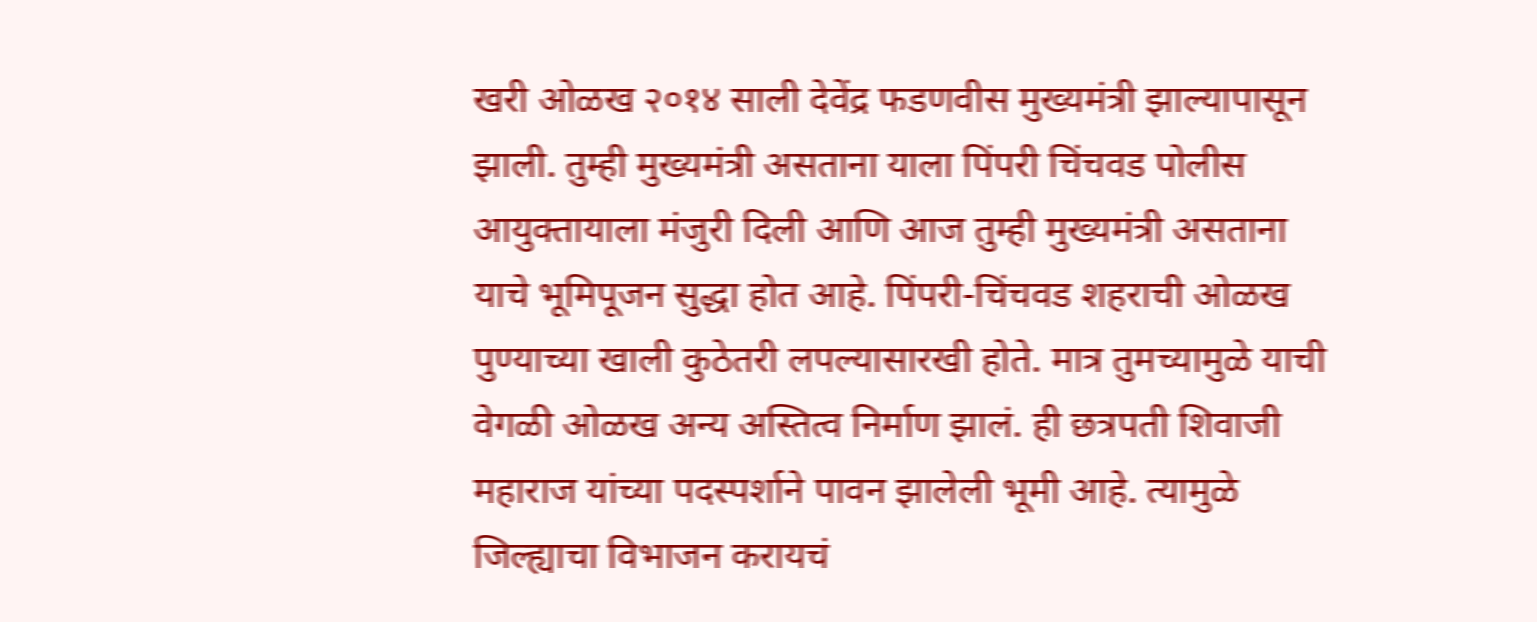खरी ओळख २०१४ साली देवेंद्र फडणवीस मुख्यमंत्री झाल्यापासून झाली. तुम्ही मुख्यमंत्री असताना याला पिंपरी चिंचवड पोलीस आयुक्तायाला मंजुरी दिली आणि आज तुम्ही मुख्यमंत्री असताना याचे भूमिपूजन सुद्धा होत आहे. पिंपरी-चिंचवड शहराची ओळख पुण्याच्या खाली कुठेतरी लपल्यासारखी होते. मात्र तुमच्यामुळे याची वेगळी ओळख अन्य अस्तित्व निर्माण झालं. ही छत्रपती शिवाजी महाराज यांच्या पदस्पर्शाने पावन झालेली भूमी आहे. त्यामुळे जिल्ह्याचा विभाजन करायचं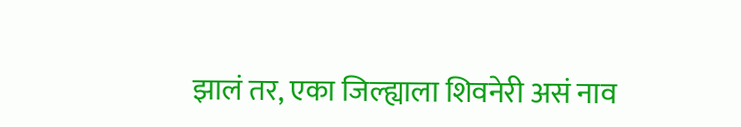झालं तर, एका जिल्ह्याला शिवनेरी असं नाव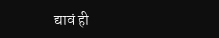द्यावं ही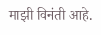माझी विनंती आहे.